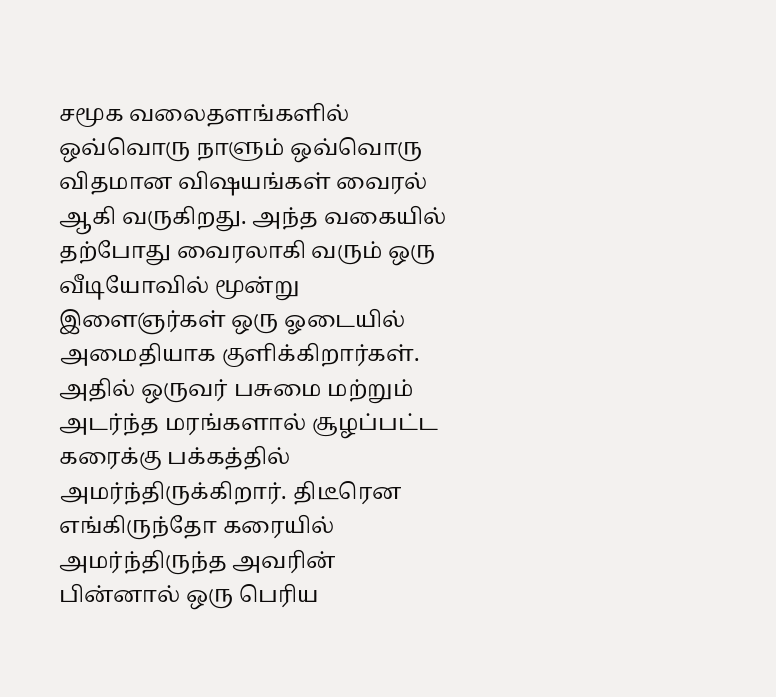சமூக வலைதளங்களில் ஒவ்வொரு நாளும் ஒவ்வொரு விதமான விஷயங்கள் வைரல் ஆகி வருகிறது. அந்த வகையில் தற்போது வைரலாகி வரும் ஒரு வீடியோவில் மூன்று இளைஞர்கள் ஒரு ஓடையில் அமைதியாக குளிக்கிறார்கள். அதில் ஒருவர் பசுமை மற்றும் அடர்ந்த மரங்களால் சூழப்பட்ட கரைக்கு பக்கத்தில் அமர்ந்திருக்கிறார். திடீரென எங்கிருந்தோ கரையில் அமர்ந்திருந்த அவரின் பின்னால் ஒரு பெரிய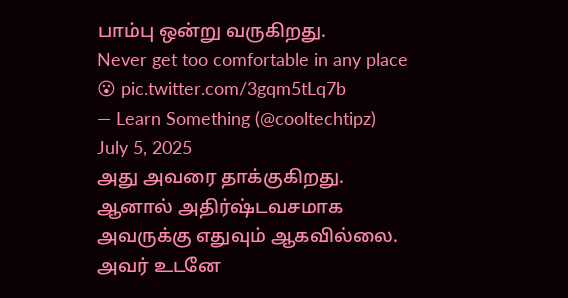பாம்பு ஒன்று வருகிறது.
Never get too comfortable in any place 😮 pic.twitter.com/3gqm5tLq7b
— Learn Something (@cooltechtipz) July 5, 2025
அது அவரை தாக்குகிறது. ஆனால் அதிர்ஷ்டவசமாக அவருக்கு எதுவும் ஆகவில்லை. அவர் உடனே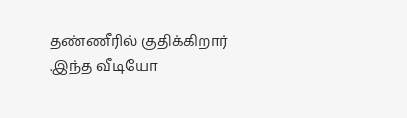தண்ணீரில் குதிக்கிறார் .இந்த வீடியோ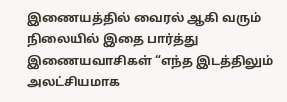இணையத்தில் வைரல் ஆகி வரும் நிலையில் இதை பார்த்து இணையவாசிகள் “எந்த இடத்திலும் அலட்சியமாக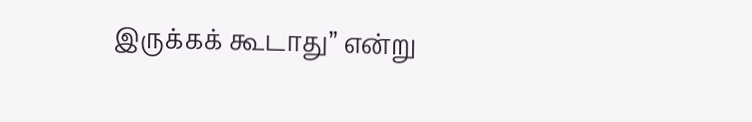இருக்கக் கூடாது” என்று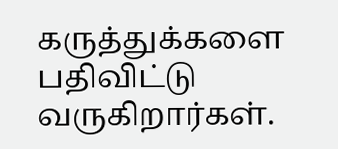கருத்துக்களை பதிவிட்டு வருகிறார்கள்.